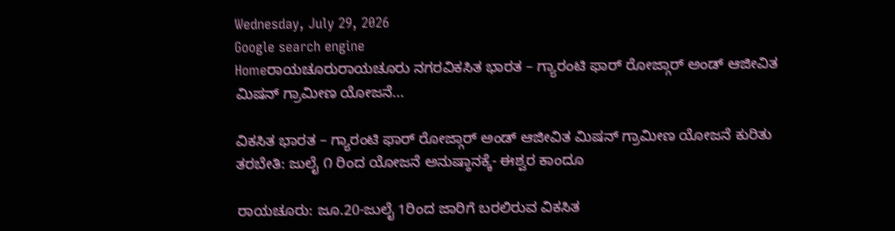Wednesday, July 29, 2026
Google search engine
Homeರಾಯಚೂರುರಾಯಚೂರು ನಗರವಿಕಸಿತ ಭಾರತ – ಗ್ಯಾರಂಟಿ ಫಾರ್ ರೋಜ್ಗಾರ್ ಅಂಡ್ ಆಜೀವಿತ ಮಿಷನ್ ಗ್ರಾಮೀಣ ಯೋಜನೆ...

ವಿಕಸಿತ ಭಾರತ – ಗ್ಯಾರಂಟಿ ಫಾರ್ ರೋಜ್ಗಾರ್ ಅಂಡ್ ಆಜೀವಿತ ಮಿಷನ್ ಗ್ರಾಮೀಣ ಯೋಜನೆ ಕುರಿತು ತರಬೇತಿ: ಜುಲೈ ೧ ರಿಂದ ಯೋಜನೆ ಅನುಷ್ಠಾನಕ್ಕೆ- ಈಶ್ವರ ಕಾಂದೂ

ರಾಯಚೂರು: ಜೂ.20-ಜುಲೈ 1ರಿಂದ ಜಾರಿಗೆ ಬರಲಿರುವ ವಿಕಸಿತ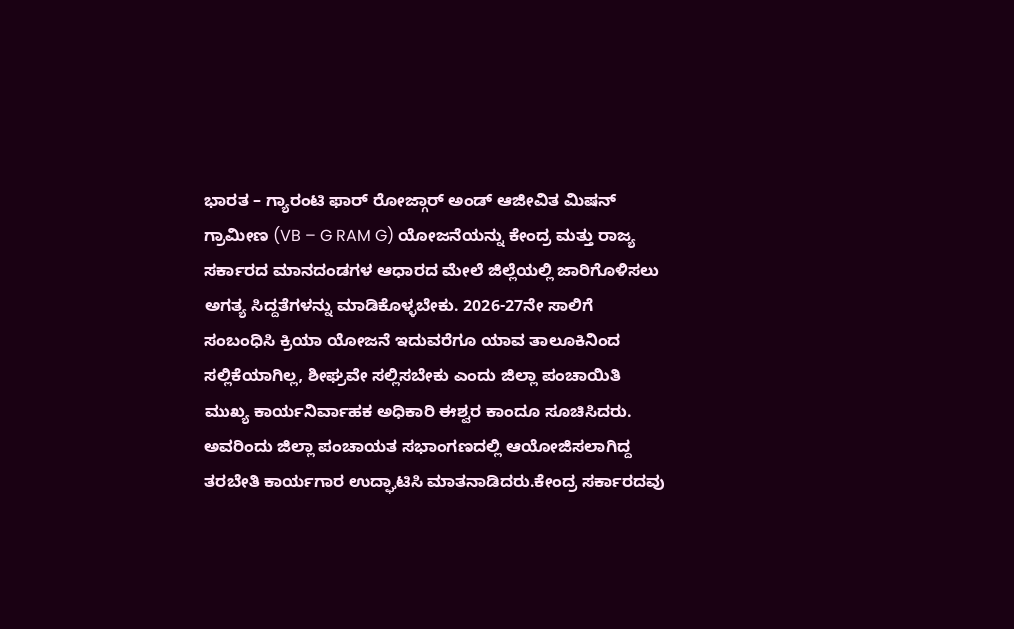ಭಾರತ – ಗ್ಯಾರಂಟಿ ಫಾರ್ ರೋಜ್ಗಾರ್ ಅಂಡ್ ಆಜೀವಿತ ಮಿಷನ್ ಗ್ರಾಮೀಣ (VB – G RAM G) ಯೋಜನೆಯನ್ನು ಕೇಂದ್ರ ಮತ್ತು ರಾಜ್ಯ ಸರ್ಕಾರದ ಮಾನದಂಡಗಳ ಆಧಾರದ ಮೇಲೆ ಜಿಲ್ಲೆಯಲ್ಲಿ ಜಾರಿಗೊಳಿಸಲು ಅಗತ್ಯ ಸಿದ್ದತೆಗಳನ್ನು ಮಾಡಿಕೊಳ್ಳಬೇಕು. 2026-27ನೇ ಸಾಲಿಗೆ ಸಂಬಂಧಿಸಿ ಕ್ರಿಯಾ ಯೋಜನೆ ಇದುವರೆಗೂ ಯಾವ ತಾಲೂಕಿನಿಂದ ಸಲ್ಲಿಕೆಯಾಗಿಲ್ಲ, ಶೀಘ್ರವೇ ಸಲ್ಲಿಸಬೇಕು ಎಂದು ಜಿಲ್ಲಾ ಪಂಚಾಯಿತಿ ಮುಖ್ಯ ಕಾರ್ಯನಿರ್ವಾಹಕ ಅಧಿಕಾರಿ ಈಶ್ವರ ಕಾಂದೂ ಸೂಚಿಸಿದರು. ಅವರಿಂದು ಜಿಲ್ಲಾ ಪಂಚಾಯತ ಸಭಾಂಗಣದಲ್ಲಿ ಆಯೋಜಿಸಲಾಗಿದ್ದ ತರಬೇತಿ ಕಾರ್ಯಗಾರ ಉದ್ಘಾಟಿಸಿ ಮಾತನಾಡಿದರು.ಕೇಂದ್ರ ಸರ್ಕಾರದವು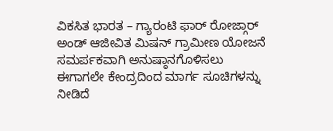ವಿಕಸಿತ ಭಾರತ – ಗ್ಯಾರಂಟಿ ಫಾರ್ ರೋಜ್ಗಾರ್ ಅಂಡ್ ಆಜೀವಿತ ಮಿಷನ್ ಗ್ರಾಮೀಣ ಯೋಜನೆ ಸಮರ್ಪಕವಾಗಿ ಅನುಷ್ಠಾನಗೊಳಿಸಲು ಈಗಾಗಲೇ ಕೇಂದ್ರದಿಂದ ಮಾರ್ಗ ಸೂಚಿಗಳನ್ನು ನೀಡಿದೆ‌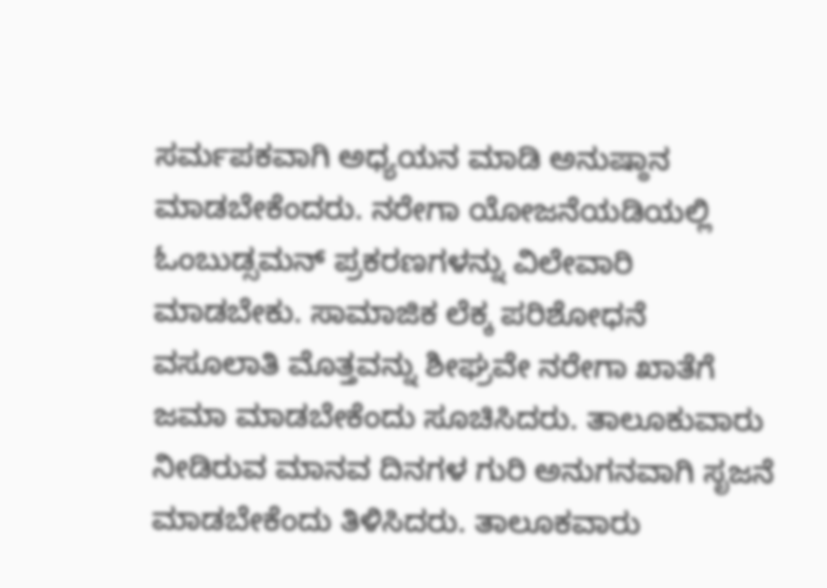ಸರ್ಮಪಕವಾಗಿ ಅಧ್ಯಯನ ಮಾಡಿ ಅನುಷ್ಠಾನ ಮಾಡಬೇಕೆಂದರು. ನರೇಗಾ ಯೋಜನೆಯಡಿಯಲ್ಲಿ ಓಂಬುಡ್ಸಮನ್ ಪ್ರಕರಣಗಳನ್ನು ವಿಲೇವಾರಿ ಮಾಡಬೇಕು. ಸಾಮಾಜಿಕ ಲೆಕ್ಕ ಪರಿಶೋಧನೆ ವಸೂಲಾತಿ ಮೊತ್ತವನ್ನು ಶೀಘ್ರವೇ ನರೇಗಾ ಖಾತೆಗೆ ಜಮಾ ಮಾಡಬೇಕೆಂದು ಸೂಚಿಸಿದರು. ತಾಲೂಕುವಾರು ನೀಡಿರುವ ಮಾನವ ದಿನಗಳ ಗುರಿ ಅನುಗನವಾಗಿ ಸೃಜನೆ ಮಾಡಬೇಕೆಂದು ತಿಳಿಸಿದರು. ತಾಲೂಕವಾರು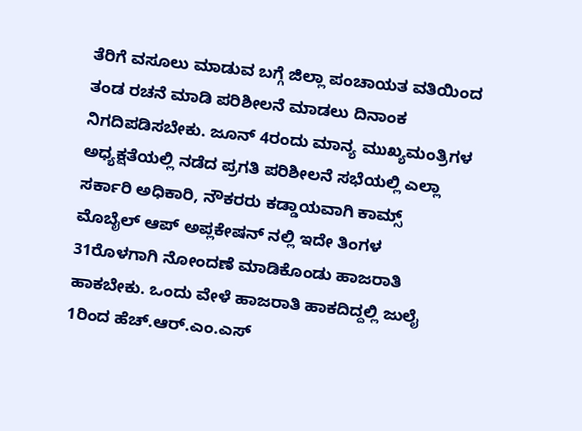ತೆರಿಗೆ ವಸೂಲು ಮಾಡುವ ಬಗ್ಗೆ ಜಿಲ್ಲಾ ಪಂಚಾಯತ ವತಿಯಿಂದ ತಂಡ ರಚನೆ ಮಾಡಿ ಪರಿಶೀಲನೆ ಮಾಡಲು ದಿನಾಂಕ ನಿಗದಿಪಡಿಸಬೇಕು. ಜೂನ್ 4ರಂದು ಮಾನ್ಯ ಮುಖ್ಯಮಂತ್ರಿಗಳ ಅಧ್ಯಕ್ಷತೆಯಲ್ಲಿ ನಡೆದ ಪ್ರಗತಿ ಪರಿಶೀಲನೆ ಸಭೆಯಲ್ಲಿ ಎಲ್ಲಾ ಸರ್ಕಾರಿ ಅಧಿಕಾರಿ, ನೌಕರರು ಕಡ್ಡಾಯವಾಗಿ ಕಾಮ್ಸ್ ಮೊಬೈಲ್ ಆಪ್ ಅಪ್ಲಕೇಷನ್ ನಲ್ಲಿ ಇದೇ ತಿಂಗಳ 31ರೊಳಗಾಗಿ ನೋಂದಣೆ ಮಾಡಿಕೊಂಡು ಹಾಜರಾತಿ ಹಾಕಬೇಕು. ಒಂದು ವೇಳೆ ಹಾಜರಾತಿ ಹಾಕದಿದ್ದಲ್ಲಿ ಜುಲೈ 1ರಿಂದ ಹೆಚ್.ಆರ್.ಎಂ.ಎಸ್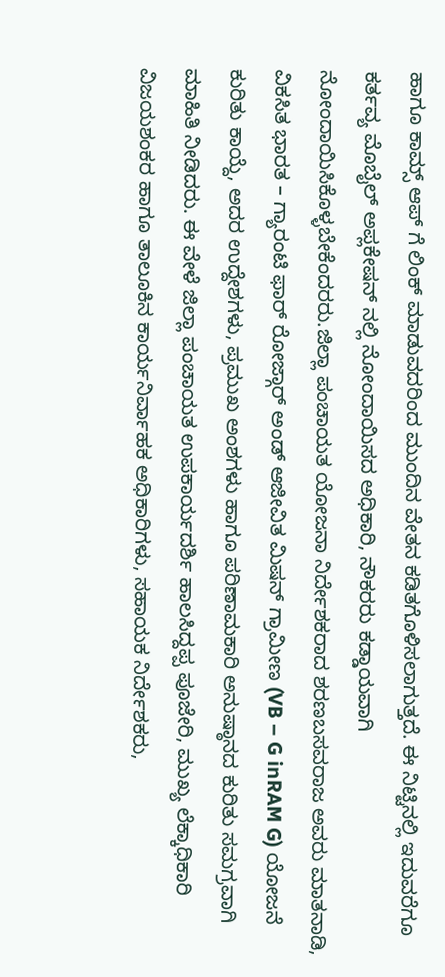ಹಾಗೂ ಕಾಮ್ಸ್ ಆಪ್ ಗೆ ಲಿಂಕ್ ಮಾಡುವದರಿಂದ ಮುಂದಿನ ವೇತನ ಕಡಿತಗೊಳಿಸಲಾಗುತ್ತದೆ. ಈ ನಿಟ್ಟಿನಲ್ಲಿ ಇದುವರೆಗೂ ಕರ್ತವ್ಯ ಮೊಬೈಲ್ ಅಪ್ಲಕೇಷನ್ ನಲ್ಲಿ ನೋಂದಾಯಿಸದ ಅಧಿಕಾರಿ, ನೌಕರರು ಕಡ್ಡಾಯವಾಗಿ ನೋಂದಾಯಿಸಿಕೊಳ್ಳಬೇಕೆಂದರರು.ಜಿಲ್ಲಾ ಪಂಚಾಯತ ಯೋಜನಾ ನಿರ್ದೇಶಕರಾದ ಶರಣಬಸವರಾಜ ಅವರು ಮಾತನಾಡಿ, ವಿಕಸಿತ ಭಾರತ – ಗ್ಯಾರಂಟಿ ಫಾರ್ ರೋಜ್ಗಾರ್ ಅಂಡ್ ಆಜೀವಿತ ಮಿಷನ್ ಗ್ರಾಮೀಣ (VB – G inRAM G) ಯೋಜನೆ ಕುರಿತು ಕಾಯ್ದೆ, ಅದರ ಉದ್ದೇಶಗಳು, ಪ್ರಮುಖ ಅಂಶಗಳು ಹಾಗೂ ಪರಿಣಾಮಕಾರಿ ಅನುಷ್ಠಾನದ ಕುರಿತು ಸಮಗ್ರವಾಗಿ ಮಾಹಿತಿ ನೀಡಿದರು. ಈ ವೇಳೆ ಜಿಲ್ಲಾ ಪಂಚಾಯತ ಉಪಕಾರ್ಯದರ್ಶಿ ಹಾಲಸಿದ್ದಪ್ಪ ಪೂಜೇರಿ, ಮುಖ್ಯ ಲೆಕ್ಕಾಧಿಕಾರಿ ವಿಜಯಶಂಕರ ಹಾಗೂ ತಾಲೂಕಿನ ಕಾರ್ಯನಿರ್ವಾಹಕ ಅಧಿಕಾರಿಗಳು, ಸಹಾಯಕ ನಿರ್ದೇಶಕರು,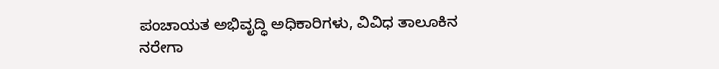ಪಂಚಾಯತ ಅಭಿವೃದ್ಧಿ ಅಧಿಕಾರಿಗಳು, ವಿವಿಧ ತಾಲೂಕಿನ ನರೇಗಾ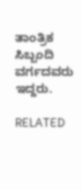ತಾಂತ್ರಿಕ ಸಿಬ್ಬಂದಿ ವರ್ಗದವರು ಇದ್ದರು.

RELATED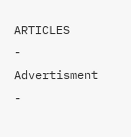ARTICLES
- Advertisment -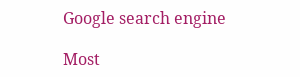Google search engine

Most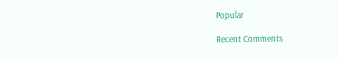Popular

Recent Comments